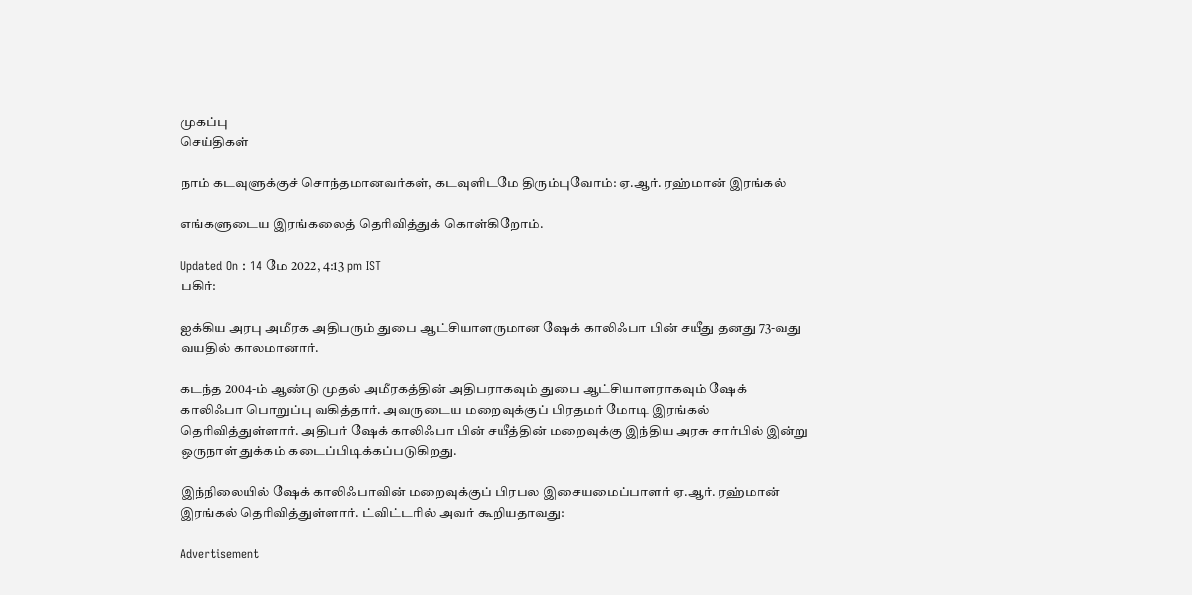முகப்பு
செய்திகள்

நாம் கடவுளுக்குச் சொந்தமானவர்கள், கடவுளிடமே திரும்புவோம்: ஏ.ஆர். ரஹ்மான் இரங்கல்

எங்களுடைய இரங்கலைத் தெரிவித்துக் கொள்கிறோம்.

Updated On : 14 மே 2022, 4:13 pm IST
பகிர்:

ஐக்கிய அரபு அமீரக அதிபரும் துபை ஆட்சியாளருமான ஷேக் காலிஃபா பின் சயீது தனது 73-வது வயதில் காலமானார்.

கடந்த 2004-ம் ஆண்டு முதல் அமீரகத்தின் அதிபராகவும் துபை ஆட்சியாளராகவும் ஷேக் காலிஃபா பொறுப்பு வகித்தார். அவருடைய மறைவுக்குப் பிரதமர் மோடி இரங்கல் தெரிவித்துள்ளார். அதிபர் ஷேக் காலிஃபா பின் சயீத்தின் மறைவுக்கு இந்திய அரசு சார்பில் இன்று ஒருநாள் துக்கம் கடைப்பிடிக்கப்படுகிறது.

இந்நிலையில் ஷேக் காலிஃபாவின் மறைவுக்குப் பிரபல இசையமைப்பாளர் ஏ.ஆர். ரஹ்மான் இரங்கல் தெரிவித்துள்ளார். ட்விட்டரில் அவர் கூறியதாவது:

Advertisement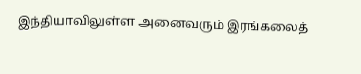இந்தியாவிலுள்ள அனைவரும் இரங்கலைத்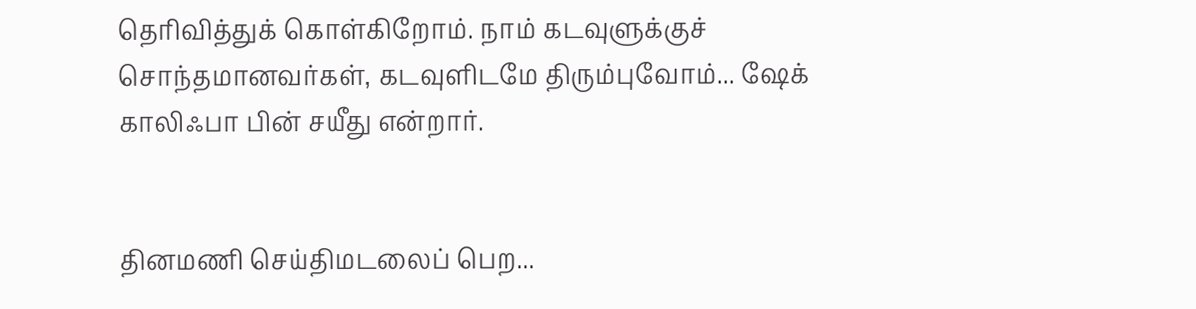தெரிவித்துக் கொள்கிறோம். நாம் கடவுளுக்குச் சொந்தமானவர்கள், கடவுளிடமே திரும்புவோம்... ஷேக் காலிஃபா பின் சயீது என்றார்.


தினமணி செய்திமடலைப் பெற...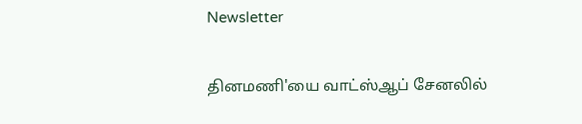Newsletter

தினமணி'யை வாட்ஸ்ஆப் சேனலில்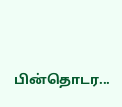பின்தொடர...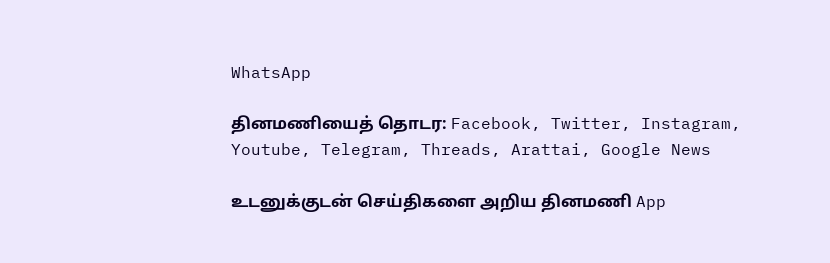WhatsApp

தினமணியைத் தொடர: Facebook, Twitter, Instagram, Youtube, Telegram, Threads, Arattai, Google News

உடனுக்குடன் செய்திகளை அறிய தினமணி App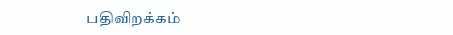பதிவிறக்கம்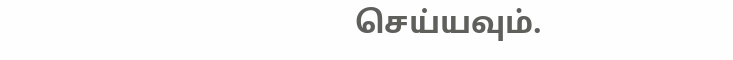செய்யவும்.